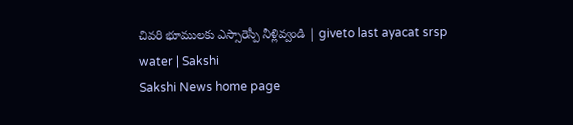చివరి భూములకు ఎస్సారెస్పీ నీళ్లివ్వండి | giveto last ayacat srsp water | Sakshi
Sakshi News home page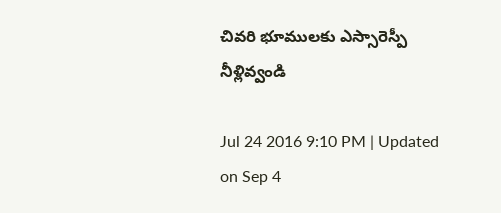చివరి భూములకు ఎస్సారెస్పీ నీళ్లివ్వండి

Jul 24 2016 9:10 PM | Updated on Sep 4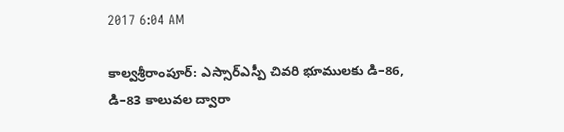2017 6:04 AM

కాల్వశ్రీరాంపూర్‌: ఎస్సార్‌ఎస్పీ చివరి భూములకు డి–86, డి–83 కాలువల ద్వారా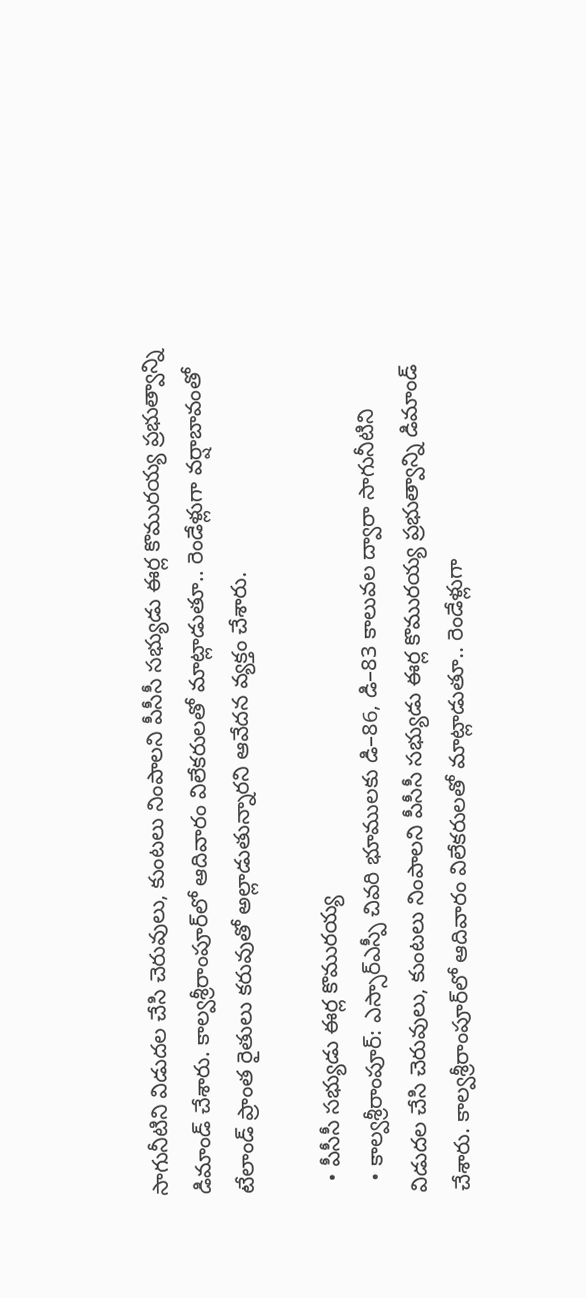సాగునీటిని విడుదల చేసి చెరువులు, కుంటలు నింపాలని పీసీసీ సభ్యుడు ఈర్ల కొమురయ్య ప్రభుత్వాన్ని డిమాండ్‌ చేశారు. కాల్వశ్రీరాంపూర్‌లో ఆదివారం విలేకరులతో మాట్లాడుతూ.. రెండేళ్లుగా వర్షాబావంతో టేలాండ్‌ ప్రాంత రైతులు కరువుతో అల్లాడుతున్నారని ఆవేదన వ్యక్తం చేశారు.

  • పీసీసీ సభ్యుడు ఈర్ల కొమురయ్య
  • కాల్వశ్రీరాంపూర్‌: ఎస్సార్‌ఎస్పీ చివరి భూములకు డి–86, డి–83 కాలువల ద్వారా సాగునీటిని విడుదల చేసి చెరువులు, కుంటలు నింపాలని పీసీసీ సభ్యుడు ఈర్ల కొమురయ్య ప్రభుత్వాన్ని డిమాండ్‌ చేశారు. కాల్వశ్రీరాంపూర్‌లో ఆదివారం విలేకరులతో మాట్లాడుతూ.. రెండేళ్లుగా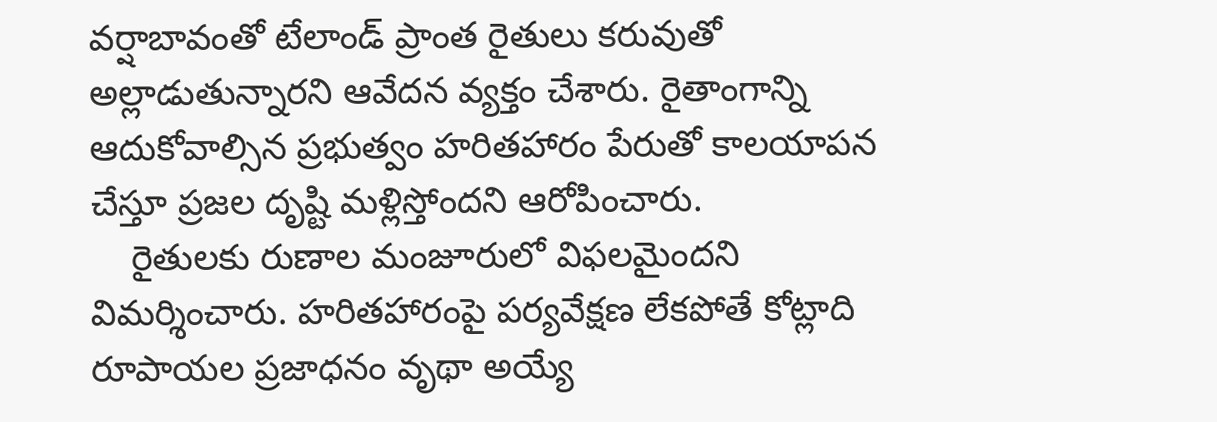వర్షాబావంతో టేలాండ్‌ ప్రాంత రైతులు కరువుతో అల్లాడుతున్నారని ఆవేదన వ్యక్తం చేశారు. రైతాంగాన్ని ఆదుకోవాల్సిన ప్రభుత్వం హరితహారం పేరుతో కాలయాపన చేస్తూ ప్రజల దృష్టి మళ్లిస్తోందని ఆరోపించారు.
    రైతులకు రుణాల మంజూరులో విఫలమైందని విమర్శించారు. హరితహారంపై పర్యవేక్షణ లేకపోతే కోట్లాది రూపాయల ప్రజాధనం వృథా అయ్యే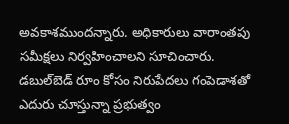అవకాశముందన్నారు. అధికారులు వారాంతపు సమీక్షలు నిర్వహించాలని సూచించారు. డబుల్‌బెడ్‌ రూం కోసం నిరుపేదలు గంపెడాశతో ఎదురు చూస్తున్నా ప్రభుత్వం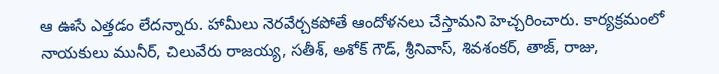ఆ ఊసే ఎత్తడం లేదన్నారు. హామీలు నెరవేర్చకపోతే ఆందోళనలు చేస్తామని హెచ్చరించారు. కార్యక్రమంలో నాయకులు మునీర్, చిలువేరు రాజయ్య, సతీశ్, అశోక్‌ గౌడ్, శ్రీనివాస్, శివశంకర్, తాజ్, రాజు,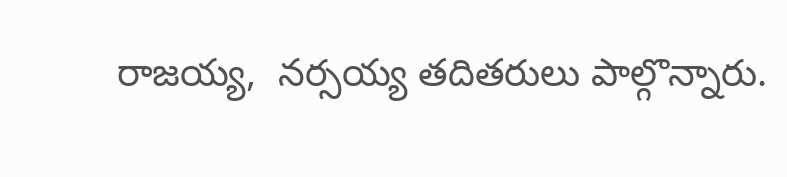రాజయ్య,  నర్సయ్య తదితరులు పాల్గొన్నారు.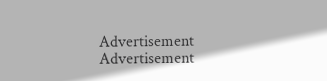Advertisement
Advertisement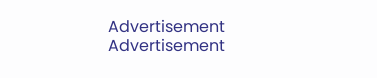Advertisement
Advertisement